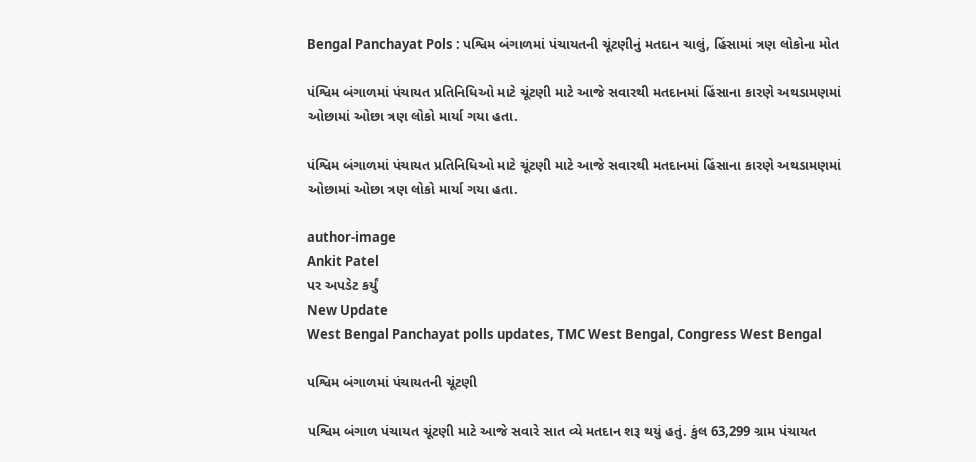Bengal Panchayat Pols : પશ્વિમ બંગાળમાં પંચાયતની ચૂંટણીનું મતદાન ચાલું, હિંસામાં ત્રણ લોકોના મોત

પંશ્વિમ બંગાળમાં પંચાયત પ્રતિનિધિઓ માટે ચૂંટણી માટે આજે સવારથી મતદાનમાં હિંસાના કારણે અથડામણમાં ઓછામાં ઓછા ત્રણ લોકો માર્યા ગયા હતા.

પંશ્વિમ બંગાળમાં પંચાયત પ્રતિનિધિઓ માટે ચૂંટણી માટે આજે સવારથી મતદાનમાં હિંસાના કારણે અથડામણમાં ઓછામાં ઓછા ત્રણ લોકો માર્યા ગયા હતા.

author-image
Ankit Patel
પર અપડેટ કર્યું
New Update
West Bengal Panchayat polls updates, TMC West Bengal, Congress West Bengal

પશ્વિમ બંગાળમાં પંચાયતની ચૂંટણી

પશ્વિમ બંગાળ પંચાયત ચૂંટણી માટે આજે સવારે સાત વ્યે મતદાન શરૂ થયું હતું. કુંલ 63,299 ગ્રામ પંચાયત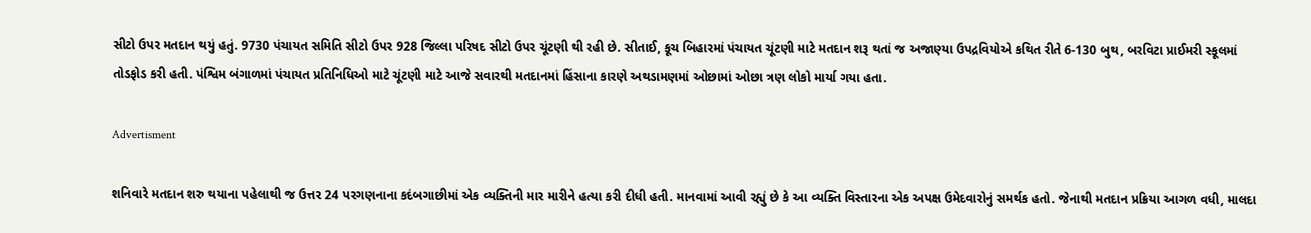સીટો ઉપર મતદાન થયું હતું. 9730 પંચાયત સમિતિ સીટો ઉપર 928 જિલ્લા પરિષદ સીટો ઉપર ચૂંટણી થી રહી છે. સીતાઈ, કૂચ બિહારમાં પંચાયત ચૂંટણી માટે મતદાન શરૂ થતાં જ અજાણ્યા ઉપદ્રવિયોએ કથિત રીતે 6-130 બુથ, બરવિટા પ્રાઈમરી સ્કૂલમાં તોડફોડ કરી હતી. પંશ્વિમ બંગાળમાં પંચાયત પ્રતિનિધિઓ માટે ચૂંટણી માટે આજે સવારથી મતદાનમાં હિંસાના કારણે અથડામણમાં ઓછામાં ઓછા ત્રણ લોકો માર્યા ગયા હતા.

Advertisment

શનિવારે મતદાન શરુ થયાના પહેલાથી જ ઉત્તર 24 પરગણનાના કદંબગાછીમાં એક વ્યક્તિની માર મારીને હત્યા કરી દીધી હતી. માનવામાં આવી રહ્યું છે કે આ વ્યક્તિ વિસ્તારના એક અપક્ષ ઉમેદવારોનું સમર્થક હતો. જેનાથી મતદાન પ્રક્રિયા આગળ વધી, માલદા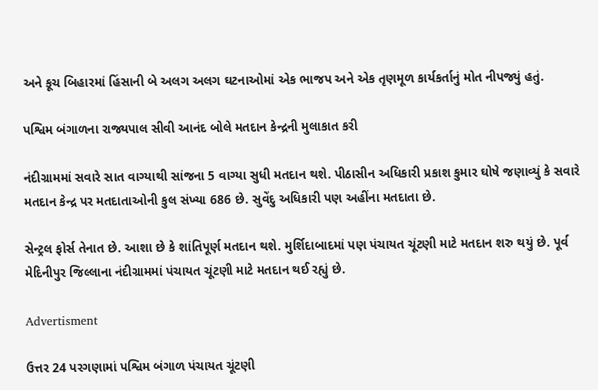અને કૂચ બિહારમાં હિંસાની બે અલગ અલગ ઘટનાઓમાં એક ભાજપ અને એક તૃણમૂળ કાર્યકર્તાનું મોત નીપજ્યું હતું.

પશ્વિમ બંગાળના રાજ્યપાલ સીવી આનંદ બોલે મતદાન કેન્દ્રની મુલાકાત કરી

નંદીગ્રામમાં સવારે સાત વાગ્યાથી સાંજના 5 વાગ્યા સુધી મતદાન થશે. પીઠાસીન અધિકારી પ્રકાશ કુમાર ઘોષે જણાવ્યું કે સવારે મતદાન કેન્દ્ર પર મતદાતાઓની કુલ સંખ્યા 686 છે. સુવેંદુ અધિકારી પણ અહીંના મતદાતા છે.

સેન્ટ્રલ ફોર્સ તેનાત છે. આશા છે કે શાંતિપૂર્ણ મતદાન થશે. મુર્શિદાબાદમાં પણ પંચાયત ચૂંટણી માટે મતદાન શરુ થયું છે. પૂર્વ મેદિનીપુર જિલ્લાના નંદીગ્રામમાં પંચાયત ચૂંટણી માટે મતદાન થઈ રહ્યું છે.

Advertisment

ઉત્તર 24 પરગણામાં પશ્વિમ બંગાળ પંચાયત ચૂંટણી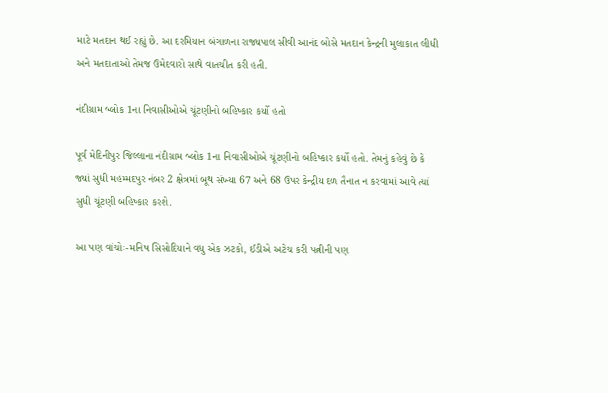માટે મતદાન થઈ રહ્યું છે. આ દરમિયાન બંગાળના રાજ્યપાલ સીવી આનંદ બોસે મતદાન કેન્દ્રની મુલાકાત લીધી અને મતદાતાઓ તેમજ ઉમેદવારો સાથે વાતચીત કરી હતી.

નંદીગ્રામ બ્લોક 1ના નિવાસીઓએ ચૂંટણીનો બહિષ્કાર કર્યો હતો

પૂર્વ મેદિનીપુર જિલ્લાના નંદીગ્રામ બ્લોક 1ના નિવાસીઓએ ચૂંટણીનો બહિષ્કાર કર્યો હતો. તેમનું કહેવું છે કે જ્યાં સુધી મહમ્મદપુર નંબર 2 ક્ષેત્રમાં બૂથ સંખ્યા 67 અને 68 ઉપર કેન્દ્રીય દળ તૈનાત ન કરવામાં આવે ત્યાં સુધી ચૂંટણી બહિષ્કાર કરશે.

આ પણ વાંચોઃ-મનિષ સિસોદિયાને વધુ એક ઝટકો, ઈડીએ અટેચ કરી પત્નીની પણ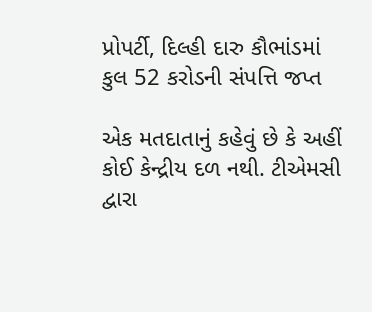પ્રોપર્ટી, દિલ્હી દારુ કૌભાંડમાં કુલ 52 કરોડની સંપત્તિ જપ્ત

એક મતદાતાનું કહેવું છે કે અહીં કોઈ કેન્દ્રીય દળ નથી. ટીએમસી દ્વારા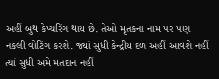અહીં બુથ કેપ્ચરિંગ થાય છે. તેઓ મૃતકના નામ પર પણ નકલી વોટિંગ કરશે. જ્યાં સુધી કેન્દ્રીય દળ અહીં આવશે નહીં ત્યાં સુધી અમે મતદાન નહીં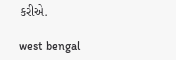કરીએ.

west bengal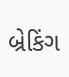બ્રેકિંગ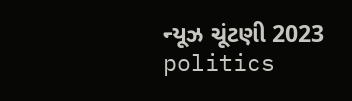ન્યૂઝ ચૂંટણી 2023 politics